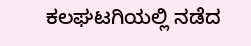ಕಲಘಟಗಿಯಲ್ಲಿ ನಡೆದ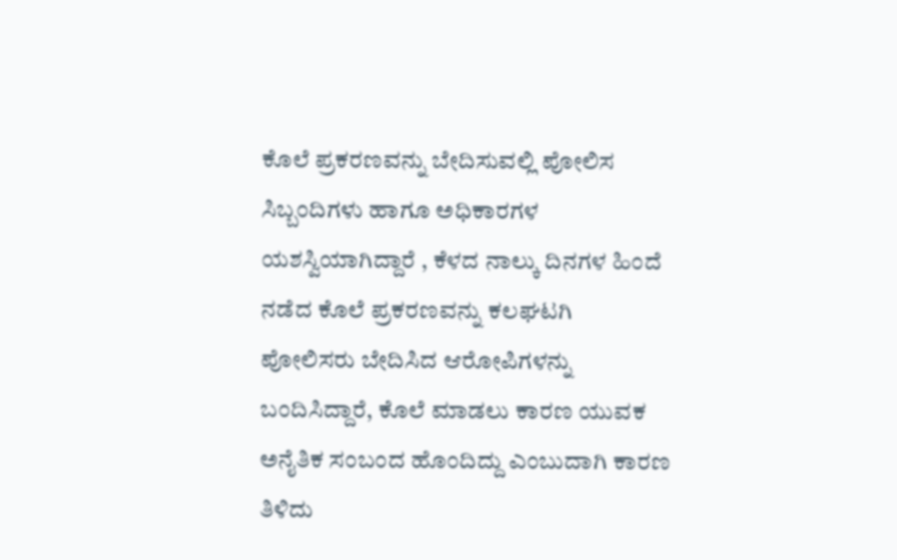ಕೊಲೆ ಪ್ರಕರಣವನ್ನು ಬೇದಿಸುವಲ್ಲಿ ಪೋಲಿಸ ಸಿಬ್ಬಂದಿಗಳು ಹಾಗೂ ಅಧಿಕಾರಗಳ ಯಶಸ್ವಿಯಾಗಿದ್ದಾರೆ , ಕೆಳದ ನಾಲ್ಕು ದಿನಗಳ ಹಿಂದೆ ನಡೆದ ಕೊಲೆ ಪ್ರಕರಣವನ್ನು ಕಲಘಟಗಿ ಪೋಲಿಸರು ಬೇದಿಸಿದ ಆರೋಪಿಗಳನ್ನು ಬಂದಿಸಿದ್ದಾರೆ, ಕೊಲೆ ಮಾಡಲು ಕಾರಣ ಯುವಕ ಅನೈತಿಕ ಸಂಬಂದ ಹೊಂದಿದ್ದು ಎಂಬುದಾಗಿ ಕಾರಣ ತಿಳಿದು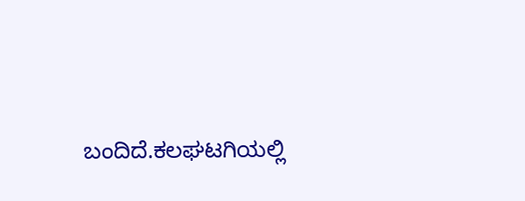ಬಂದಿದೆ.ಕಲಘಟಗಿಯಲ್ಲಿ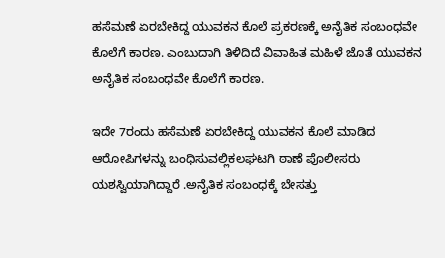ಹಸೆಮಣೆ ಏರಬೇಕಿದ್ದ ಯುವಕನ ಕೊಲೆ ಪ್ರಕರಣಕ್ಕೆ ಅನೈತಿಕ ಸಂಬಂಧವೇ ಕೊಲೆಗೆ ಕಾರಣ. ಎಂಬುದಾಗಿ ತಿಳಿದಿದೆ ವಿವಾಹಿತ ಮಹಿಳೆ ಜೊತೆ ಯುವಕನ ಅನೈತಿಕ ಸಂಬಂಧವೇ ಕೊಲೆಗೆ ಕಾರಣ.

ಇದೇ 7ರಂದು ಹಸೆಮಣೆ ಏರಬೇಕಿದ್ದ ಯುವಕನ ಕೊಲೆ ಮಾಡಿದ ಆರೋಪಿಗಳನ್ನು ಬಂಧಿಸುವಲ್ಲಿಕಲಘಟಗಿ ಠಾಣೆ ಪೊಲೀಸರು ಯಶಸ್ವಿಯಾಗಿದ್ದಾರೆ .ಅನೈತಿಕ ಸಂಬಂಧಕ್ಕೆ ಬೇಸತ್ತು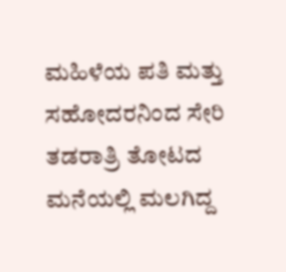ಮಹಿಳೆಯ ಪತಿ ಮತ್ತು ಸಹೋದರನಿಂದ ಸೇರಿ ತಡರಾತ್ರಿ ತೋಟದ ಮನೆಯಲ್ಲಿ ಮಲಗಿದ್ದ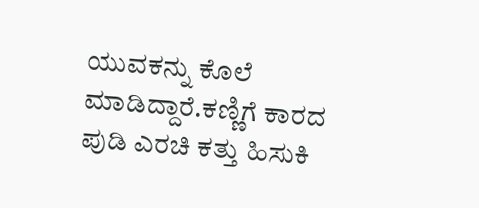ಯುವಕನ್ನು ಕೊಲೆ ಮಾಡಿದ್ದಾರೆ.ಕಣ್ಣಿಗೆ ಕಾರದ ಪುಡಿ ಎರಚಿ ಕತ್ತು ಹಿಸುಕಿ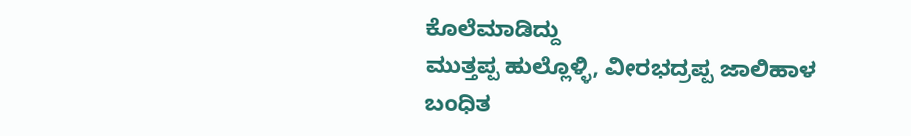ಕೊಲೆಮಾಡಿದ್ದು
ಮುತ್ತಪ್ಪ ಹುಲ್ಲೊಳ್ಳಿ, ವೀರಭದ್ರಪ್ಪ ಜಾಲಿಹಾಳ ಬಂಧಿತ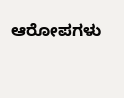ಆರೋಪಗಳು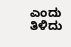ಎಂದು ತಿಳಿದು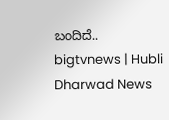ಬಂದಿದೆ..
bigtvnews | Hubli Dharwad News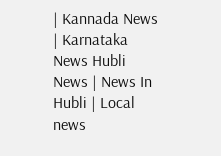| Kannada News | Karnataka News Hubli News | News In Hubli | Local news